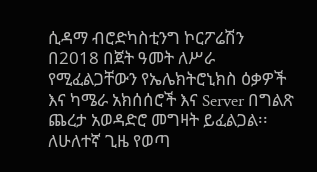ሲዳማ ብሮድካስቲንግ ኮርፖሬሽን በ2018 በጀት ዓመት ለሥራ የሚፈልጋቸውን የኤሌክትሮኒክስ ዕቃዎች እና ካሜራ አክሰሰሮች እና Server በግልጽ ጨረታ አወዳድሮ መግዛት ይፈልጋል፡፡
ለሁለተኛ ጊዜ የወጣ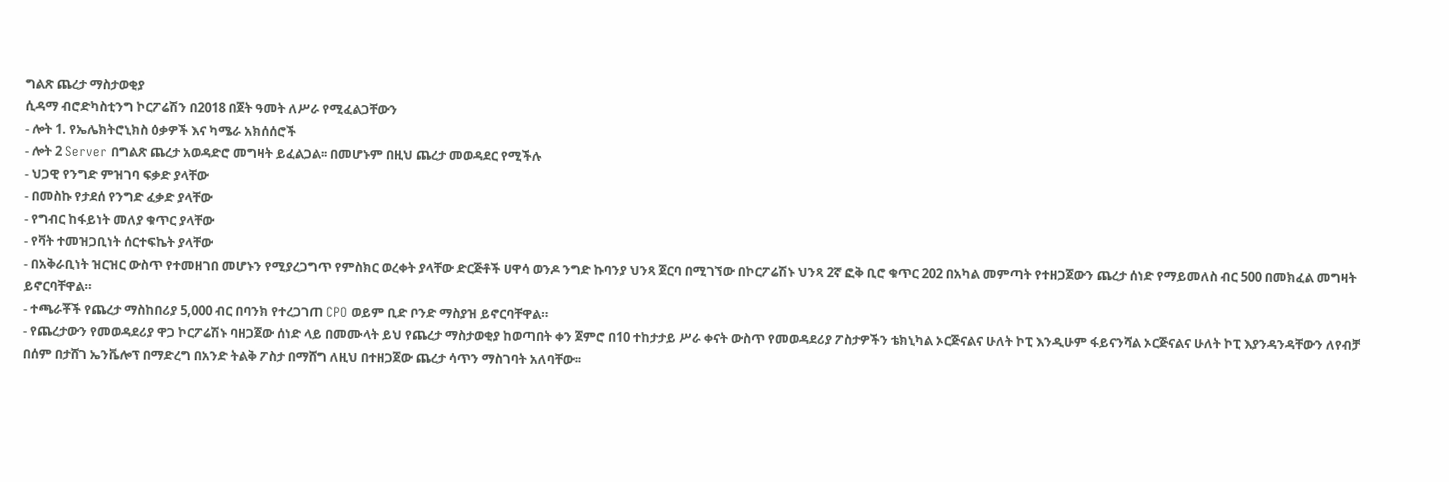ግልጽ ጨረታ ማስታወቂያ
ሲዳማ ብሮድካስቲንግ ኮርፖሬሽን በ2018 በጀት ዓመት ለሥራ የሚፈልጋቸውን
- ሎት 1. የኤሌክትሮኒክስ ዕቃዎች እና ካሜራ አክሰሰሮች
- ሎት 2 Server በግልጽ ጨረታ አወዳድሮ መግዛት ይፈልጋል፡፡ በመሆኑም በዚህ ጨረታ መወዳደር የሚችሉ
- ህጋዊ የንግድ ምዝገባ ፍቃድ ያላቸው
- በመስኩ የታደሰ የንግድ ፈቃድ ያላቸው
- የግብር ከፋይነት መለያ ቁጥር ያላቸው
- የቫት ተመዝጋቢነት ሰርተፍኬት ያላቸው
- በአቅራቢነት ዝርዝር ውስጥ የተመዘገበ መሆኑን የሚያረጋግጥ የምስክር ወረቀት ያላቸው ድርጅቶች ሀዋሳ ወንዶ ንግድ ኩባንያ ህንጻ ጀርባ በሚገኘው በኮርፖሬሽኑ ህንጻ 2ኛ ፎቅ ቢሮ ቁጥር 202 በአካል መምጣት የተዘጋጀውን ጨረታ ሰነድ የማይመለስ ብር 500 በመክፈል መግዛት ይኖርባቸዋል።
- ተጫራቾች የጨረታ ማስከበሪያ 5,000 ብር በባንክ የተረጋገጠ CPO ወይም ቢድ ቦንድ ማስያዝ ይኖርባቸዋል።
- የጨረታውን የመወዳደሪያ ዋጋ ኮርፖሬሽኑ ባዘጋጀው ሰነድ ላይ በመሙላት ይህ የጨረታ ማስታወቂያ ከወጣበት ቀን ጀምሮ በ10 ተከታታይ ሥራ ቀናት ውስጥ የመወዳደሪያ ፖስታዎችን ቴክኒካል ኦርጅናልና ሁለት ኮፒ እንዲሁም ፋይናንሻል ኦርጅናልና ሁለት ኮፒ እያንዳንዳቸውን ለየብቻ በሰም በታሸገ ኤንቬሎፕ በማድረግ በአንድ ትልቅ ፖስታ በማሸግ ለዚህ በተዘጋጀው ጨረታ ሳጥን ማስገባት አለባቸው፡፡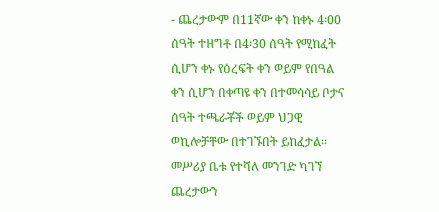- ጨረታውም በ11ኛው ቀን ከቀኑ 4፡00 ሰዓት ተዘግቶ በ4፡30 ሰዓት የሚከፈት ሲሆን ቀኑ የዕረፍት ቀን ወይም የበዓል ቀን ሲሆን በቀጣዩ ቀን በተመሳሳይ ቦታና ሰዓት ተጫራቾች ወይም ህጋዊ ወኪሎቻቸው በተገኙበት ይከፈታል፡፡ መሥሪያ ቤቱ የተሻለ መንገድ ካገኘ ጨረታውን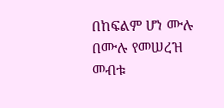በከፍልም ሆነ ሙሉ በሙሉ የመሠረዝ መብቱ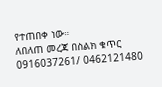የተጠበቀ ነው።
ለበለጠ መረጃ በስልክ ቁጥር 0916037261/ 0462121480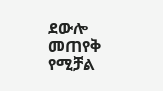ደውሎ መጠየቅ የሚቻል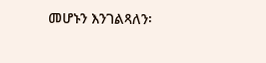መሆኑን እንገልጻለን፡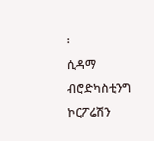፡
ሲዳማ ብሮድካስቲንግ ኮርፖሬሽን